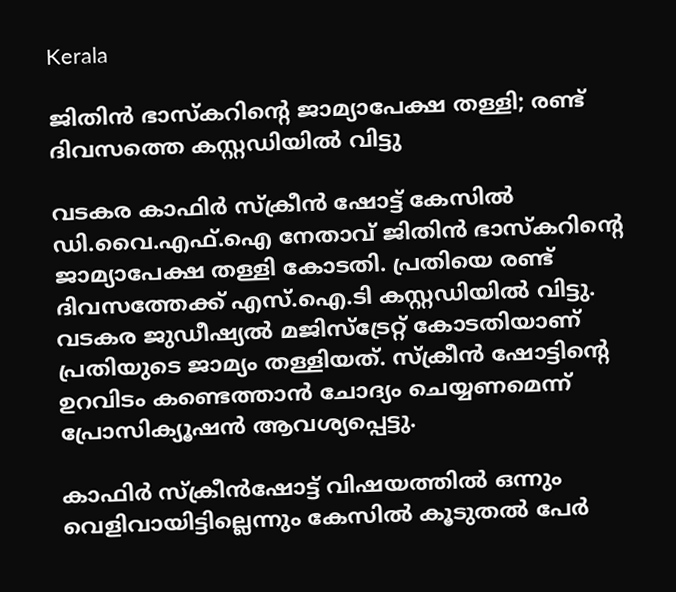Kerala

ജിതിൻ ഭാസ്കറിന്റെ ജാമ്യാപേക്ഷ തള്ളി; രണ്ട് ദിവസത്തെ കസ്റ്റഡിയിൽ വിട്ടു

വടകര കാഫിർ സ്ക്രീൻ ഷോട്ട് കേസിൽ ഡി.വൈ.എഫ്.ഐ നേതാവ് ജിതിൻ ഭാസ്കറിന്റെ ജാമ്യാപേക്ഷ തള്ളി കോടതി. പ്രതിയെ രണ്ട് ദിവസത്തേക്ക് എസ്.ഐ.ടി കസ്റ്റഡിയിൽ വിട്ടു. വടകര ജുഡീഷ്യൽ മജിസ്ട്രേറ്റ് കോടതിയാണ് പ്രതിയുടെ ജാമ്യം തള്ളിയത്. സ്ക്രീൻ ഷോട്ടിന്റെ ഉറവിടം കണ്ടെത്താൻ ചോദ്യം ചെയ്യണമെന്ന് പ്രോസിക്യൂഷൻ ആവശ്യപ്പെട്ടു.

കാഫിർ സ്‌ക്രീൻഷോട്ട് വിഷയത്തിൽ ഒന്നും വെളിവായിട്ടില്ലെന്നും കേസിൽ കൂടുതൽ പേർ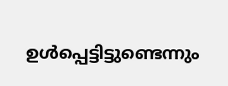ഉൾപ്പെട്ടിട്ടുണ്ടെന്നും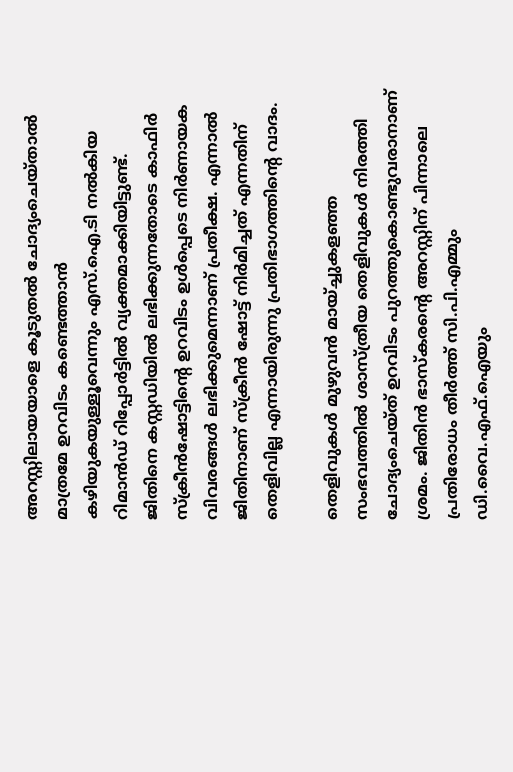അറസ്റ്റിലായയാളെ കൂടുതൽ ചോദ്യംചെയ്താൽ മാത്രമേ ഉറവിടം കണ്ടെത്താൻ കഴിയുകയുള്ളൂവെന്നും എസ്.ഐ.ടി നൽകിയ റിമാൻഡ് റിപ്പോർട്ടിൽ വ്യക്തമാക്കിയിട്ടുണ്ട്. ജിതിനെ കസ്റ്റഡിയിൽ ലഭിക്കുന്നതോടെ കാഫിർ സ്ക്രീൻഷോട്ടിന്റെ ഉറവിടം ഉൾപ്പെടെ നിർണായക വിവരങ്ങൾ ലഭിക്കുമെന്നാണ് പ്രതീക്ഷ. എന്നാൽ ജിതിനാണ് സ്ക്രീൻ ഷോട്ട് നിർമിച്ചത് എന്നതിന് തെളിവില്ല എന്നായിരുന്നു പ്രതിഭാഗത്തിന്റെ വാദം.

തെളിവുകൾ മുഴുവൻ മായ്ച്ചുകളഞ്ഞ സംഭവത്തിൽ ശാസ്ത്രീയ തെളിവുകൾ നിരത്തി ചോദ്യംചെയ്ത് ഉറവിടം പുറത്തുകൊണ്ടുവരാനാണ് ശ്രമം. ജിതിൻ ഭാസ്കരന്റെ അറസ്റ്റിന് പിന്നാലെ പ്രതിരോധം തീർത്ത് സി.പി.എമ്മും ഡി.വൈ.എഫ്.ഐയും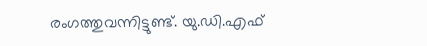രംഗത്തുവന്നിട്ടുണ്ട്. യു.ഡി.എഫ്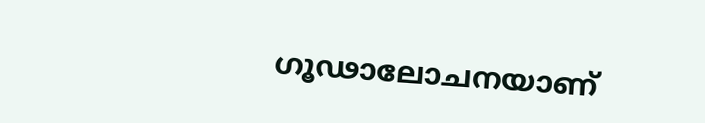ഗൂഢാലോചനയാണ്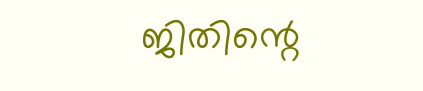ജിതിന്റെ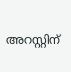അറസ്റ്റിന്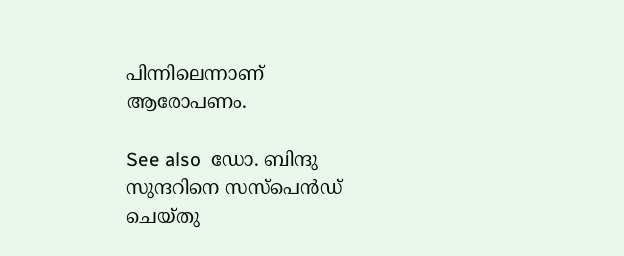പിന്നിലെന്നാണ് ആരോപണം.

See also  ഡോ. ബിന്ദു സുന്ദറിനെ സസ്‌പെൻഡ് ചെയ്തു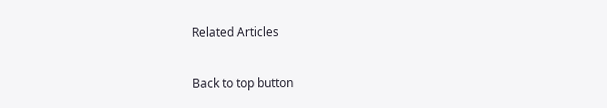Related Articles

Back to top button